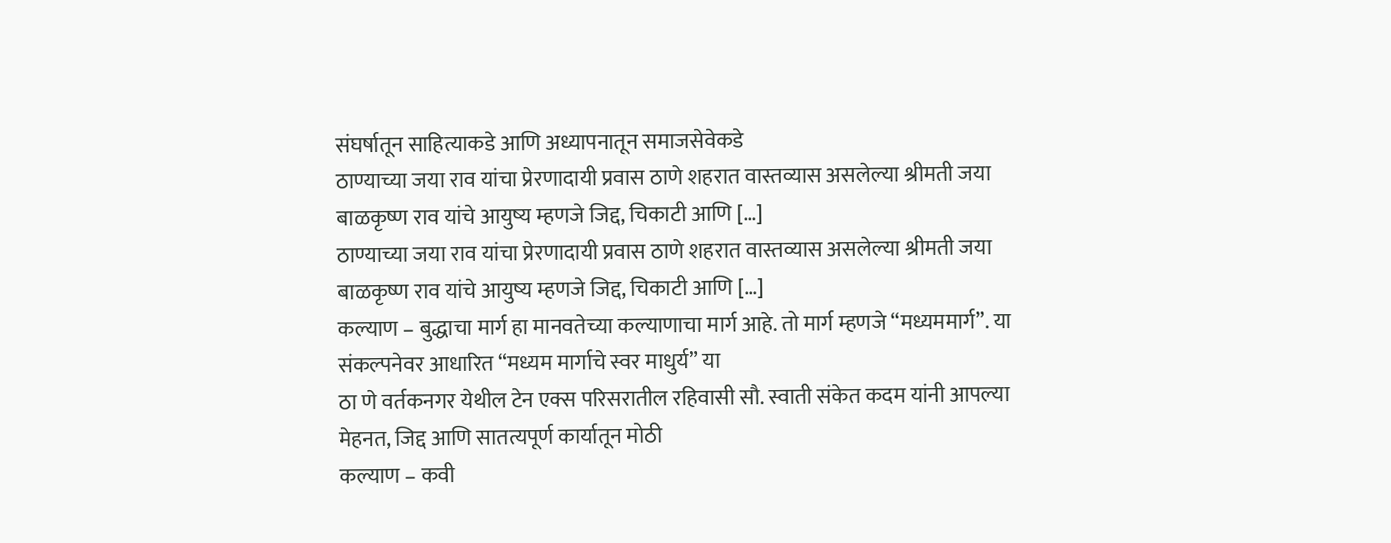संघर्षातून साहित्याकडे आणि अध्यापनातून समाजसेवेकडे
ठाण्याच्या जया राव यांचा प्रेरणादायी प्रवास ठाणे शहरात वास्तव्यास असलेल्या श्रीमती जया बाळकृष्ण राव यांचे आयुष्य म्हणजे जिद्द, चिकाटी आणि […]
ठाण्याच्या जया राव यांचा प्रेरणादायी प्रवास ठाणे शहरात वास्तव्यास असलेल्या श्रीमती जया बाळकृष्ण राव यांचे आयुष्य म्हणजे जिद्द, चिकाटी आणि […]
कल्याण – बुद्धाचा मार्ग हा मानवतेच्या कल्याणाचा मार्ग आहे. तो मार्ग म्हणजे “मध्यममार्ग”. या संकल्पनेवर आधारित “मध्यम मार्गाचे स्वर माधुर्य” या
ठा णे वर्तकनगर येथील टेन एक्स परिसरातील रहिवासी सौ. स्वाती संकेत कदम यांनी आपल्या मेहनत, जिद्द आणि सातत्यपूर्ण कार्यातून मोठी
कल्याण – कवी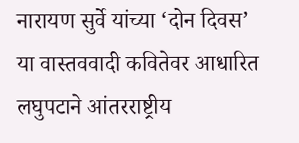नारायण सुर्वे यांच्या ‘दोन दिवस’ या वास्तववादी कवितेवर आधारित लघुपटाने आंतरराष्ट्रीय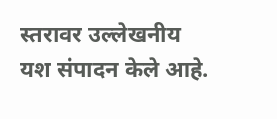स्तरावर उल्लेखनीय यश संपादन केले आहे.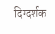दिग्दर्शक